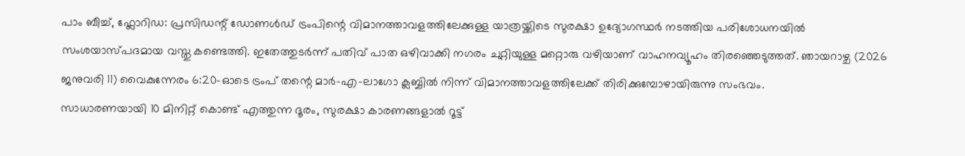പാം ബീച്ച്, ഫ്ലോറിഡ: പ്രസിഡന്റ് ഡോണൾഡ് ട്രംപിന്റെ വിമാനത്താവളത്തിലേക്കുള്ള യാത്രയ്ക്കിടെ സുരക്ഷാ ഉദ്യോഗസ്ഥർ നടത്തിയ പരിശോധനയിൽ സംശയാസ്പദമായ വസ്തു കണ്ടെത്തി. ഇതേത്തുടർന്ന് പതിവ് പാത ഒഴിവാക്കി നഗരം ചുറ്റിയുള്ള മറ്റൊരു വഴിയാണ് വാഹനവ്യൂഹം തിരഞ്ഞെടുത്തത്. ഞായറാഴ്ച (2026 ജനുവരി 11) വൈകുന്നേരം 6:20-ഓടെ ട്രംപ് തന്റെ മാർ-എ-ലാഗോ ക്ലബ്ബിൽ നിന്ന് വിമാനത്താവളത്തിലേക്ക് തിരിക്കുമ്പോഴായിരുന്നു സംഭവം.
സാധാരണയായി 10 മിനിറ്റ് കൊണ്ട് എത്തുന്ന ദൂരം, സുരക്ഷാ കാരണങ്ങളാൽ റൂട്ട്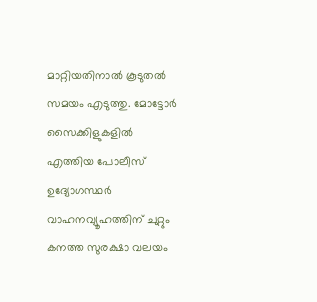മാറ്റിയതിനാൽ കൂടുതൽ സമയം എടുത്തു. മോട്ടോർ സൈക്കിളുകളിൽ എത്തിയ പോലീസ് ഉദ്യോഗസ്ഥർ വാഹനവ്യൂഹത്തിന് ചുറ്റും കനത്ത സുരക്ഷാ വലയം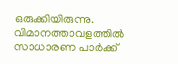ഒരുക്കിയിരുന്നു.
വിമാനത്താവളത്തിൽ സാധാരണ പാർക്ക്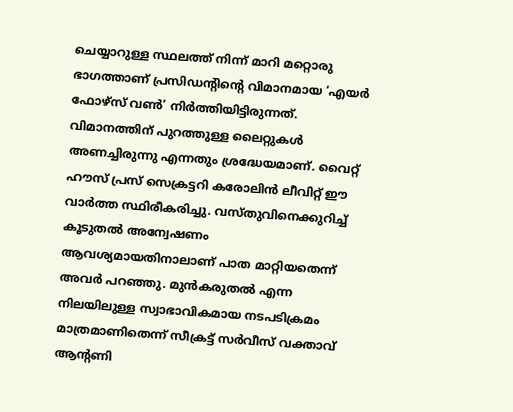ചെയ്യാറുള്ള സ്ഥലത്ത് നിന്ന് മാറി മറ്റൊരു ഭാഗത്താണ് പ്രസിഡന്റിന്റെ വിമാനമായ ‘എയർ ഫോഴ്സ് വൺ’ നിർത്തിയിട്ടിരുന്നത്. വിമാനത്തിന് പുറത്തുള്ള ലൈറ്റുകൾ അണച്ചിരുന്നു എന്നതും ശ്രദ്ധേയമാണ്. വൈറ്റ് ഹൗസ് പ്രസ് സെക്രട്ടറി കരോലിൻ ലീവിറ്റ് ഈ വാർത്ത സ്ഥിരീകരിച്ചു. വസ്തുവിനെക്കുറിച്ച് കൂടുതൽ അന്വേഷണം ആവശ്യമായതിനാലാണ് പാത മാറ്റിയതെന്ന് അവർ പറഞ്ഞു. മുൻകരുതൽ എന്ന നിലയിലുള്ള സ്വാഭാവികമായ നടപടിക്രമം മാത്രമാണിതെന്ന് സീക്രട്ട് സർവീസ് വക്താവ് ആന്റണി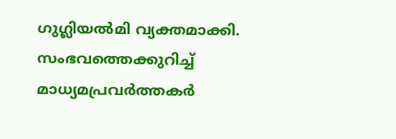ഗുഗ്ലിയൽമി വ്യക്തമാക്കി.
സംഭവത്തെക്കുറിച്ച് മാധ്യമപ്രവർത്തകർ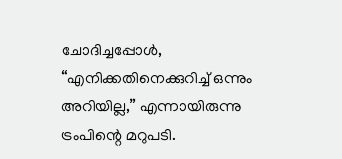ചോദിച്ചപ്പോൾ, “എനിക്കതിനെക്കുറിച്ച് ഒന്നും അറിയില്ല,” എന്നായിരുന്നു ട്രംപിന്റെ മറുപടി.